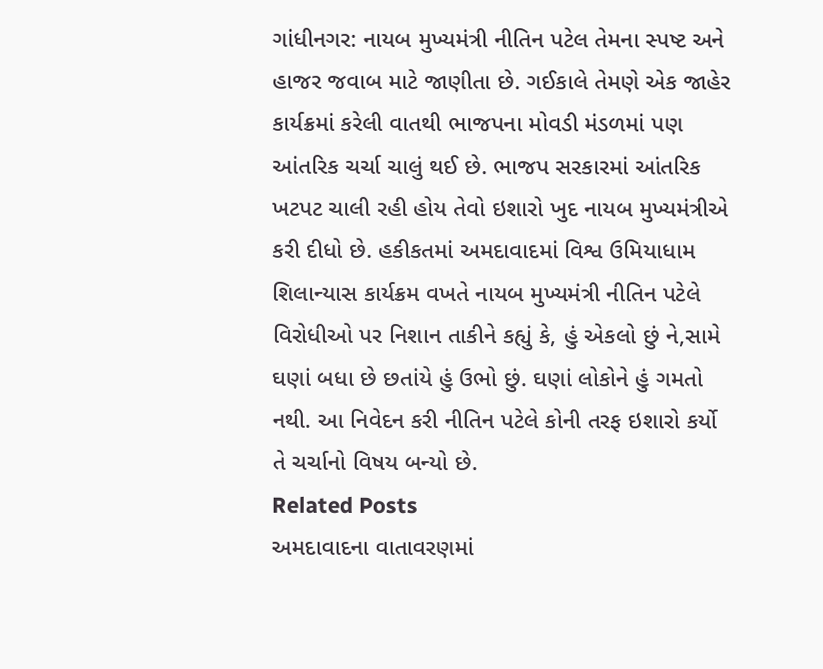ગાંધીનગર: નાયબ મુખ્યમંત્રી નીતિન પટેલ તેમના સ્પષ્ટ અને હાજર જવાબ માટે જાણીતા છે. ગઈકાલે તેમણે એક જાહેર કાર્યક્રમાં કરેલી વાતથી ભાજપના મોવડી મંડળમાં પણ આંતરિક ચર્ચા ચાલું થઈ છે. ભાજપ સરકારમાં આંતરિક ખટપટ ચાલી રહી હોય તેવો ઇશારો ખુદ નાયબ મુખ્યમંત્રીએ કરી દીધો છે. હકીકતમાં અમદાવાદમાં વિશ્વ ઉમિયાધામ શિલાન્યાસ કાર્યક્રમ વખતે નાયબ મુખ્યમંત્રી નીતિન પટેલે વિરોધીઓ પર નિશાન તાકીને કહ્યું કે, હું એકલો છું ને,સામે ઘણાં બધા છે છતાંયે હું ઉભો છું. ઘણાં લોકોને હું ગમતો નથી. આ નિવેદન કરી નીતિન પટેલે કોની તરફ ઇશારો કર્યો તે ચર્ચાનો વિષય બન્યો છે.
Related Posts
અમદાવાદના વાતાવરણમાં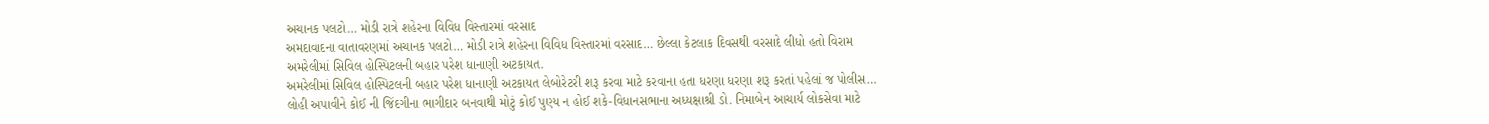અચાનક પલટો… મોડી રાત્રે શહેરના વિવિધ વિસ્તારમાં વરસાદ
અમદાવાદના વાતાવરણમાં અચાનક પલટો… મોડી રાત્રે શહેરના વિવિધ વિસ્તારમાં વરસાદ… છેલ્લા કેટલાક દિવસથી વરસાદે લીધો હતો વિરામ
અમરેલીમાં સિવિલ હોસ્પિટલની બહાર પરેશ ધાનાણી અટકાયત.
અમરેલીમાં સિવિલ હોસ્પિટલની બહાર પરેશ ધાનાણી અટકાયત લેબોરેટરી શરૂ કરવા માટે કરવાના હતા ધરણા ધરણા શરૂ કરતાં પહેલાં જ પોલીસ…
લોહી અપાવીને કોઈ ની જિંદગીના ભાગીદાર બનવાથી મોટું કોઈ પુણ્ય ન હોઈ શકે-વિધાનસભાના અધ્યક્ષાશ્રી ડો. નિમાબેન આચાર્ય લોકસેવા માટે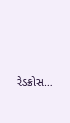રેડક્રોસ…